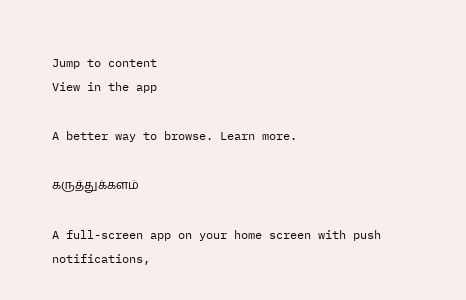Jump to content
View in the app

A better way to browse. Learn more.

கருத்துக்களம்

A full-screen app on your home screen with push notifications,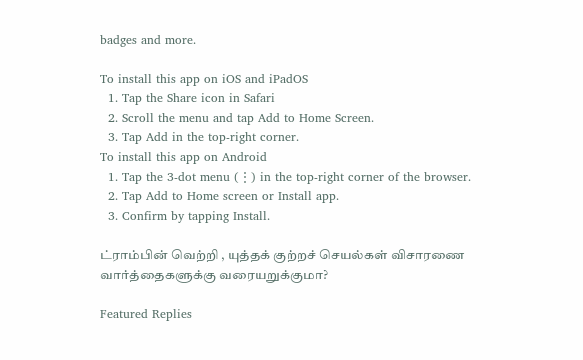badges and more.

To install this app on iOS and iPadOS
  1. Tap the Share icon in Safari
  2. Scroll the menu and tap Add to Home Screen.
  3. Tap Add in the top-right corner.
To install this app on Android
  1. Tap the 3-dot menu (⋮) in the top-right corner of the browser.
  2. Tap Add to Home screen or Install app.
  3. Confirm by tapping Install.

ட்ராம்பின் வெற்றி , யுத்தக் குற்றச் செயல்கள் விசாரணை வார்த்தைகளுக்கு வரையறுக்குமா?

Featured Replies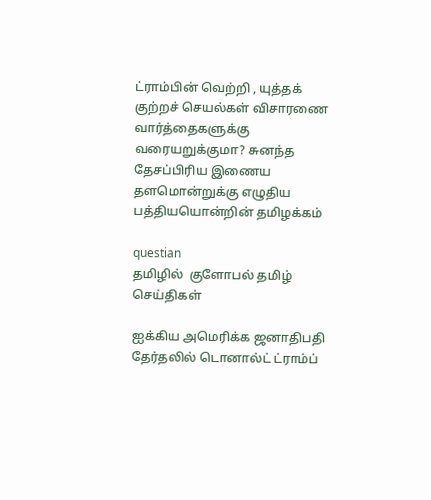ட்ராம்பின் வெற்றி , யுத்தக் குற்றச் செயல்கள் விசாரணை வார்த்தைகளுக்கு வரையறுக்குமா? சுனந்த தேசப்பிரிய இணைய தளமொன்றுக்கு எழுதிய பத்தியயொன்றின் தமிழக்கம்

questian
தமிழில்  குளோபல் தமிழ் செய்திகள்

ஐக்கிய அமெரிக்க ஜனாதிபதி தேர்தலில் டொனால்ட் ட்ராம்ப்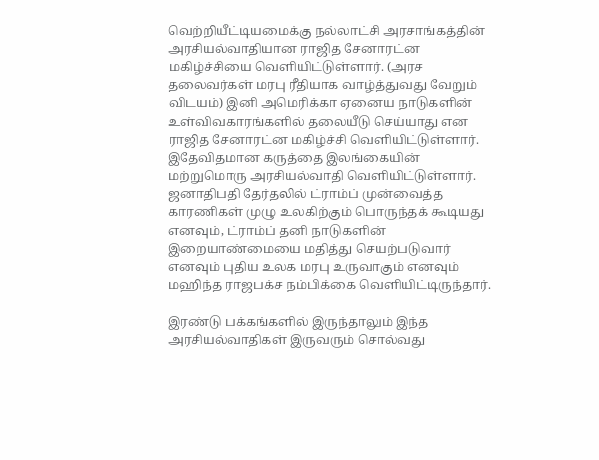வெற்றியீட்டியமைக்கு நல்லாட்சி அரசாங்கத்தின் அரசியல்வாதியான ராஜித சேனாரட்ன மகிழ்ச்சியை வெளியிட்டுள்ளார். (அரச தலைவர்கள் மரபு ரீதியாக வாழ்த்துவது வேறும் விடயம்) இனி அமெரிக்கா ஏனைய நாடுகளின் உள்விவகாரங்களில் தலையீடு செய்யாது என ராஜித சேனாரட்ன மகிழ்ச்சி வெளியிட்டுள்ளார். இதேவிதமான கருத்தை இலங்கையின் மற்றுமொரு அரசியல்வாதி வெளியிட்டுள்ளார். ஜனாதிபதி தேர்தலில் ட்ராம்ப் முன்வைத்த காரணிகள் முழு உலகிற்கும் பொருந்தக் கூடியது எனவும், ட்ராம்ப் தனி நாடுகளின் இறையாண்மையை மதித்து செயற்படுவார் எனவும் புதிய உலக மரபு உருவாகும் எனவும் மஹிந்த ராஜபக்ச நம்பிக்கை வெளியிட்டிருந்தார்.

இரண்டு பக்கங்களில் இருந்தாலும் இந்த அரசியல்வாதிகள் இருவரும் சொல்வது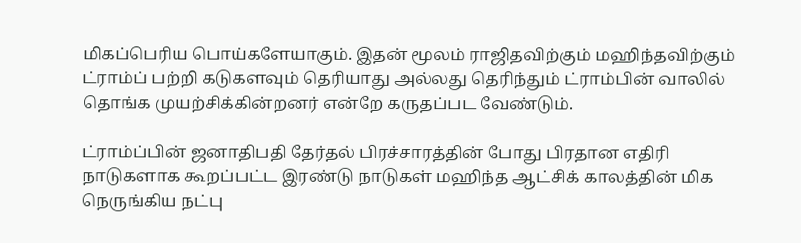மிகப்பெரிய பொய்களேயாகும். இதன் மூலம் ராஜிதவிற்கும் மஹிந்தவிற்கும் ட்ராம்ப் பற்றி கடுகளவும் தெரியாது அல்லது தெரிந்தும் ட்ராம்பின் வாலில் தொங்க முயற்சிக்கின்றனர் என்றே கருதப்பட வேண்டும்.

ட்ராம்ப்பின் ஜனாதிபதி தேர்தல் பிரச்சாரத்தின் போது பிரதான எதிரி நாடுகளாக கூறப்பட்ட இரண்டு நாடுகள் மஹிந்த ஆட்சிக் காலத்தின் மிக நெருங்கிய நட்பு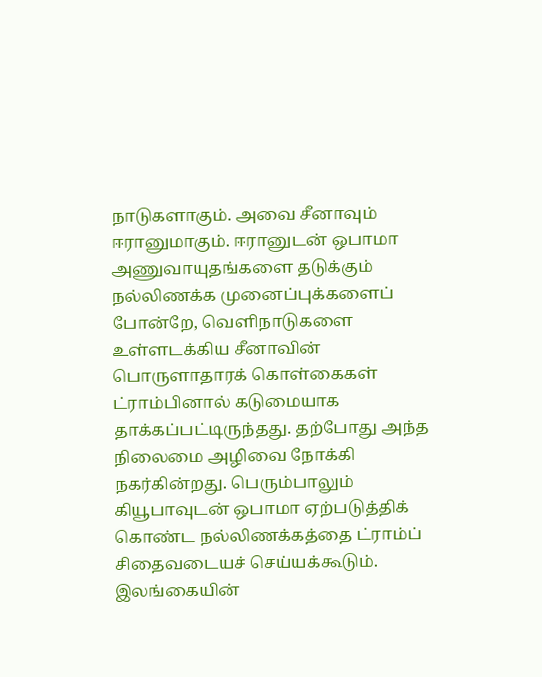நாடுகளாகும். அவை சீனாவும் ஈரானுமாகும். ஈரானுடன் ஒபாமா அணுவாயுதங்களை தடுக்கும் நல்லிணக்க முனைப்புக்களைப் போன்றே, வெளிநாடுகளை உள்ளடக்கிய சீனாவின் பொருளாதாரக் கொள்கைகள் ட்ராம்பினால் கடுமையாக தாக்கப்பட்டிருந்தது. தற்போது அந்த நிலைமை அழிவை நோக்கி நகர்கின்றது. பெரும்பாலும் கியூபாவுடன் ஒபாமா ஏற்படுத்திக் கொண்ட நல்லிணக்கத்தை ட்ராம்ப் சிதைவடையச் செய்யக்கூடும். இலங்கையின்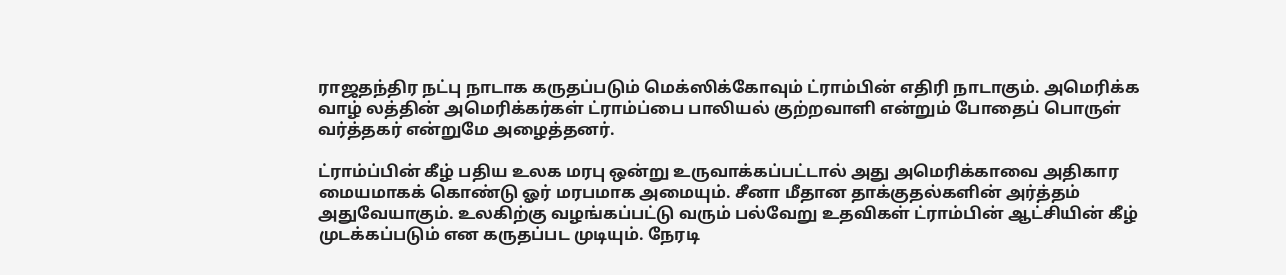ராஜதந்திர நட்பு நாடாக கருதப்படும் மெக்ஸிக்கோவும் ட்ராம்பின் எதிரி நாடாகும். அமெரிக்க வாழ் லத்தின் அமெரிக்கர்கள் ட்ராம்ப்பை பாலியல் குற்றவாளி என்றும் போதைப் பொருள் வர்த்தகர் என்றுமே அழைத்தனர்.

ட்ராம்ப்பின் கீழ் பதிய உலக மரபு ஒன்று உருவாக்கப்பட்டால் அது அமெரிக்காவை அதிகார மையமாகக் கொண்டு ஓர் மரபமாக அமையும். சீனா மீதான தாக்குதல்களின் அர்த்தம் அதுவேயாகும். உலகிற்கு வழங்கப்பட்டு வரும் பல்வேறு உதவிகள் ட்ராம்பின் ஆட்சியின் கீழ் முடக்கப்படும் என கருதப்பட முடியும். நேரடி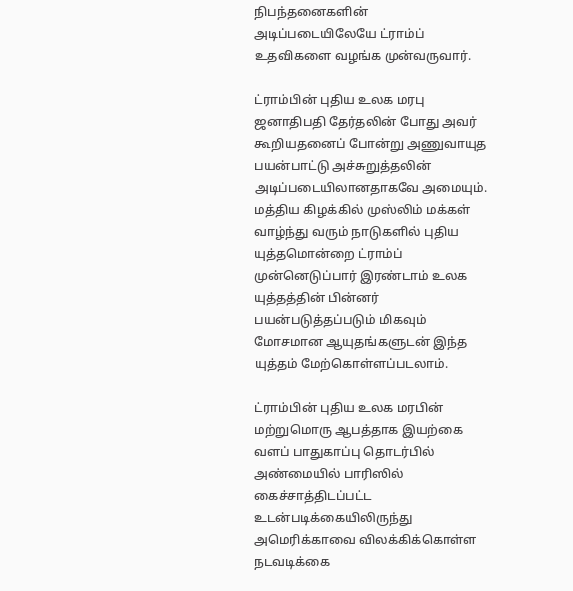நிபந்தனைகளின் அடிப்படையிலேயே ட்ராம்ப் உதவிகளை வழங்க முன்வருவார்.

ட்ராம்பின் புதிய உலக மரபு ஜனாதிபதி தேர்தலின் போது அவர் கூறியதனைப் போன்று அணுவாயுத பயன்பாட்டு அச்சுறுத்தலின் அடிப்படையிலானதாகவே அமையும். மத்திய கிழக்கில் முஸ்லிம் மக்கள் வாழ்ந்து வரும் நாடுகளில் புதிய யுத்தமொன்றை ட்ராம்ப் முன்னெடுப்பார் இரண்டாம் உலக யுத்தத்தின் பின்னர் பயன்படுத்தப்படும் மிகவும் மோசமான ஆயுதங்களுடன் இந்த யுத்தம் மேற்கொள்ளப்படலாம்.

ட்ராம்பின் புதிய உலக மரபின் மற்றுமொரு ஆபத்தாக இயற்கை வளப் பாதுகாப்பு தொடர்பில் அண்மையில் பாரிஸில் கைச்சாத்திடப்பட்ட உடன்படிக்கையிலிருந்து அமெரிக்காவை விலக்கிக்கொள்ள நடவடிக்கை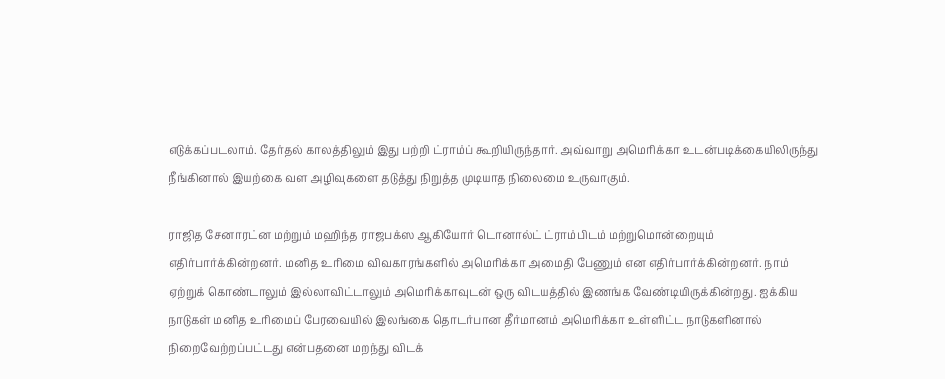எடுக்கப்படலாம். தேர்தல் காலத்திலும் இது பற்றி ட்ராம்ப் கூறியிருந்தார். அவ்வாறு அமெரிக்கா உடன்படிக்கையிலிருந்து நீங்கினால் இயற்கை வள அழிவுகளை தடுத்து நிறுத்த முடியாத நிலைமை உருவாகும்.

ராஜித சேனாரட்ன மற்றும் மஹிந்த ராஜபக்ஸ ஆகியோர் டொனால்ட் ட்ராம்பிடம் மற்றுமொன்றையும் எதிர்பார்க்கின்றனர். மனித உரிமை விவகாரங்களில் அமெரிக்கா அமைதி பேணும் என எதிர்பார்க்கின்றனர். நாம் ஏற்றுக் கொண்டாலும் இல்லாவிட்டாலும் அமெரிக்காவுடன் ஒரு விடயத்தில் இணங்க வேண்டியிருக்கின்றது. ஐக்கிய நாடுகள் மனித உரிமைப் பேரவையில் இலங்கை தொடர்பான தீர்மானம் அமெரிக்கா உள்ளிட்ட நாடுகளினால் நிறைவேற்றப்பட்டது என்பதனை மறந்து விடக்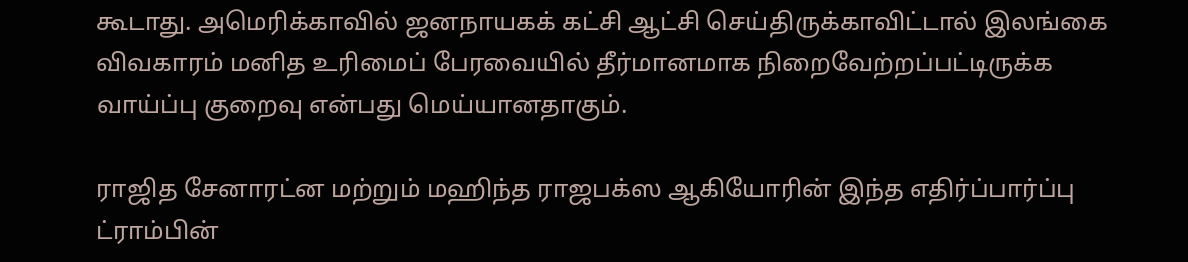கூடாது. அமெரிக்காவில் ஜனநாயகக் கட்சி ஆட்சி செய்திருக்காவிட்டால் இலங்கை விவகாரம் மனித உரிமைப் பேரவையில் தீர்மானமாக நிறைவேற்றப்பட்டிருக்க வாய்ப்பு குறைவு என்பது மெய்யானதாகும்.

ராஜித சேனாரட்ன மற்றும் மஹிந்த ராஜபக்ஸ ஆகியோரின் இந்த எதிர்ப்பார்ப்பு ட்ராம்பின்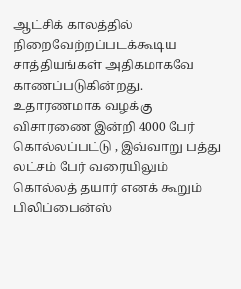ஆட்சிக் காலத்தில் நிறைவேற்றப்படக்கூடிய சாத்தியங்கள் அதிகமாகவே காணப்படுகின்றது.  உதாரணமாக வழக்கு விசாரணை இன்றி 4000 பேர் கொல்லப்பட்டு , இவ்வாறு பத்து லட்சம் பேர் வரையிலும் கொல்லத் தயார் எனக் கூறும் பிலிப்பைன்ஸ்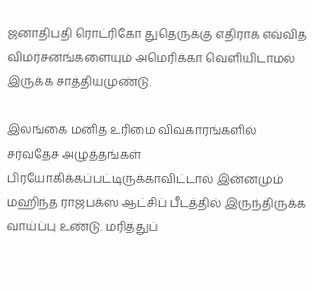ஜனாதிபதி ரொட்ரிகோ துதெருக்கு எதிராக எவ்வித விமர்சனங்களையும் அமெரிக்கா வெளியிடாமல் இருக்க சாத்தியமுண்டு.

இலங்கை மனித உரிமை விவகாரங்களில் சர்வதேச அழுத்தங்கள் பிரயோகிக்கப்பட்டிருக்காவிட்டால் இன்னமும் மஹிந்த ராஜபக்ஸ ஆட்சிப் பீடத்தில் இருந்திருக்க வாய்ப்பு உண்டு. மரித்துப்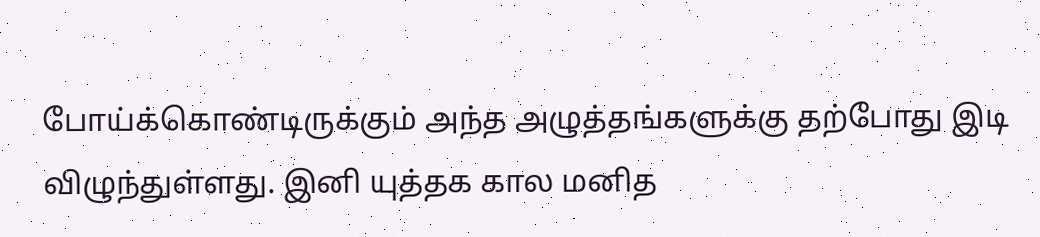போய்க்கொண்டிருக்கும் அந்த அழுத்தங்களுக்கு தற்போது இடி விழுந்துள்ளது. இனி யுத்தக கால மனித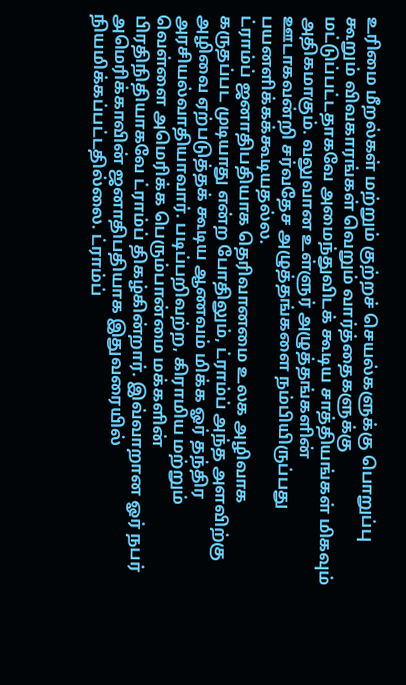உரிமை மீறல்கள் மற்றும் குற்றச் செயல்களுக்கு பொறுப்பு கூறும் விவகாரங்கள் வெறும் வார்த்தைகளுக்கு மட்டுப்பட்டதாகவே அமைந்துவிடக் கூடிய சாத்தியங்கள் மிகவும் அதிகமாகும். வலுவான உள்ளுர் அழுத்தங்களின் ஊடாகவன்றி சர்வதேச அழுத்தங்களை நம்பியிருப்பது பயனளிக்கக்கூடியதல்ல.
ட்ராம்ப் ஜனாதிபதியாக தெரிவானமை உலக அழிவாக கருதப்பட முடியாது என்ற போதிலும், ட்ராம்ப் அந்த அளவிற்கு அழிவை ஏற்படுத்தக் கூடிய ஆணவம் மிக்க ஓர் தந்திர அரசியல்வாதியாவார். படிப்பறிவற்ற, கிராமிய மற்றும் வெள்ளை அமெரிக்க பெரும்பான்மை மக்களின் பிரதிநிதியாகவே ட்ராம்ப் திகழ்கின்றார். இவ்வாறான ஓர் நபர் அமெரிக்காவின் ஜனாதிபதியாக இதுவரையில் நியமிக்கப்பட்டதில்லை. ட்ராம்ப்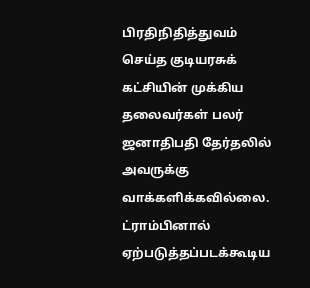பிரதிநிதித்துவம் செய்த குடியரசுக் கட்சியின் முக்கிய தலைவர்கள் பலர் ஜனாதிபதி தேர்தலில் அவருக்கு வாக்களிக்கவில்லை. ட்ராம்பினால் ஏற்படுத்தப்படக்கூடிய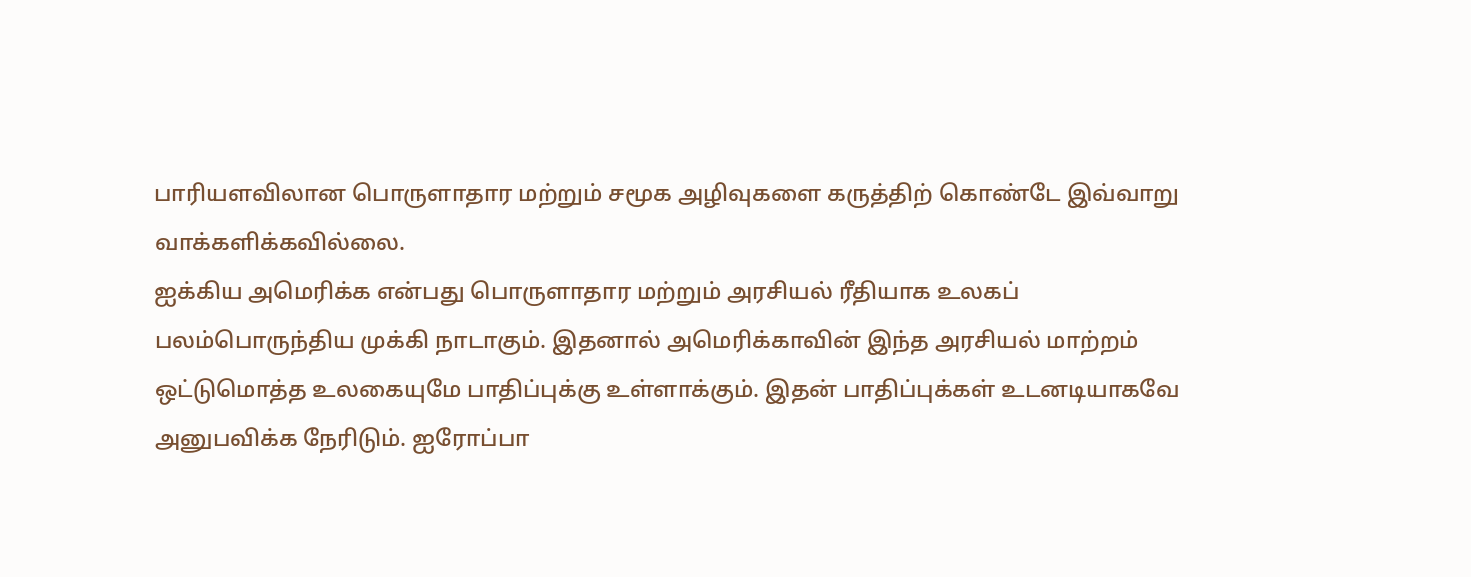பாரியளவிலான பொருளாதார மற்றும் சமூக அழிவுகளை கருத்திற் கொண்டே இவ்வாறு வாக்களிக்கவில்லை.
ஐக்கிய அமெரிக்க என்பது பொருளாதார மற்றும் அரசியல் ரீதியாக உலகப் பலம்பொருந்திய முக்கி நாடாகும். இதனால் அமெரிக்காவின் இந்த அரசியல் மாற்றம் ஒட்டுமொத்த உலகையுமே பாதிப்புக்கு உள்ளாக்கும். இதன் பாதிப்புக்கள் உடனடியாகவே அனுபவிக்க நேரிடும். ஐரோப்பா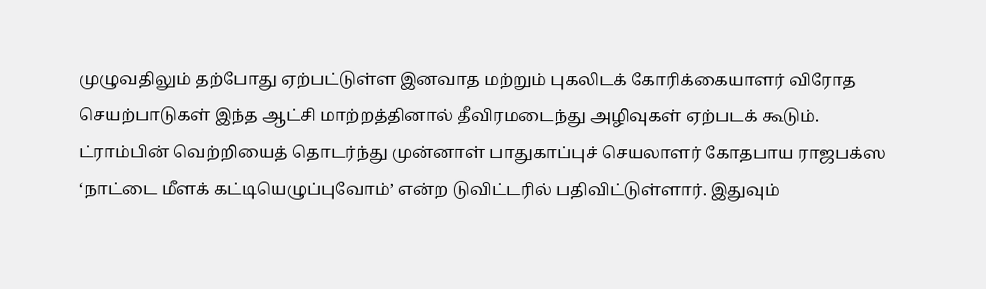முழுவதிலும் தற்போது ஏற்பட்டுள்ள இனவாத மற்றும் புகலிடக் கோரிக்கையாளர் விரோத செயற்பாடுகள் இந்த ஆட்சி மாற்றத்தினால் தீவிரமடைந்து அழிவுகள் ஏற்படக் கூடும்.
ட்ராம்பின் வெற்றியைத் தொடர்ந்து முன்னாள் பாதுகாப்புச் செயலாளர் கோதபாய ராஜபக்ஸ ‘நாட்டை மீளக் கட்டியெழுப்புவோம்’ என்ற டுவிட்டரில் பதிவிட்டுள்ளார். இதுவும்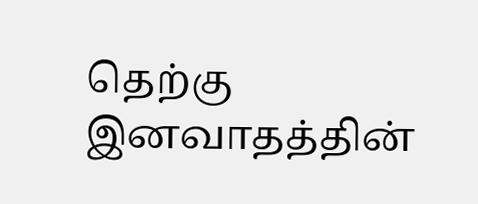தெற்கு இனவாதத்தின்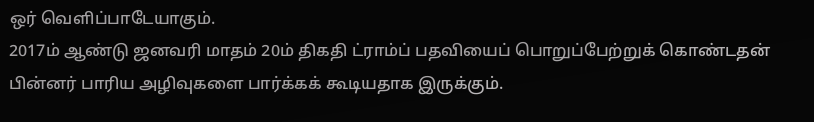ஒர் வெளிப்பாடேயாகும்.
2017ம் ஆண்டு ஜனவரி மாதம் 20ம் திகதி ட்ராம்ப் பதவியைப் பொறுப்பேற்றுக் கொண்டதன் பின்னர் பாரிய அழிவுகளை பார்க்கக் கூடியதாக இருக்கும்.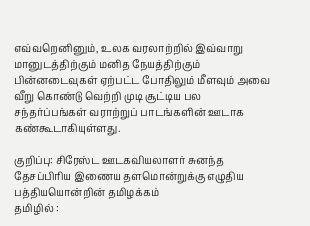எவ்வறெனினும், உலக வரலாற்றில் இவ்வாறு மானுடத்திற்கும் மனித நேயத்திற்கும் பின்னடைவுகள் ஏற்பட்ட போதிலும் மீளவும் அவை வீறு கொண்டு வெற்றி முடி சூட்டிய பல சந்தர்ப்பங்கள் வராற்றுப் பாடங்களின் ஊடாக கண்கூடாகியுள்ளது.

குறிப்பு: சிரேஸ்ட ஊடகவியலாளர் சுனந்த தேசப்பிரிய இணைய தளமொன்றுக்கு எழுதிய பத்தியயொன்றின் தமிழக்கம்
தமிழில் :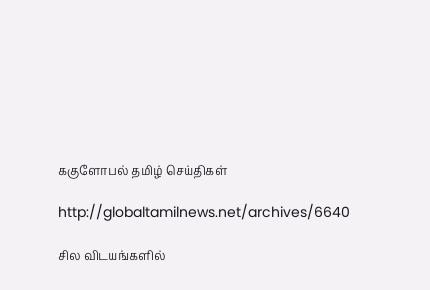ககுளோபல் தமிழ் செய்திகள்

http://globaltamilnews.net/archives/6640

சில விடயங்களில்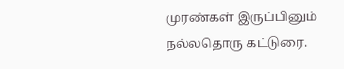முரண்கள் இருப்பினும் நல்லதொரு கட்டுரை.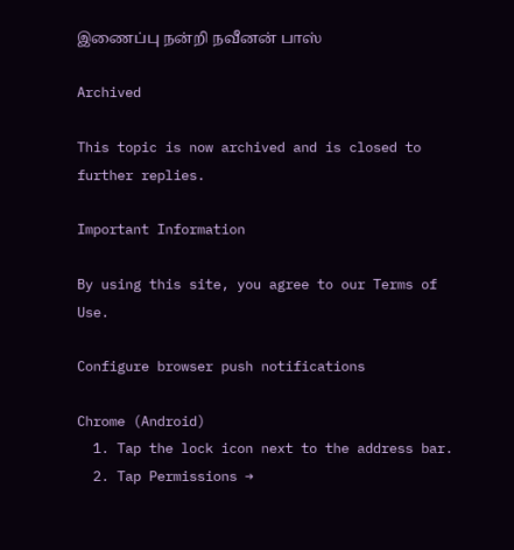இணைப்பு நன்றி நவீனன் பாஸ்

Archived

This topic is now archived and is closed to further replies.

Important Information

By using this site, you agree to our Terms of Use.

Configure browser push notifications

Chrome (Android)
  1. Tap the lock icon next to the address bar.
  2. Tap Permissions →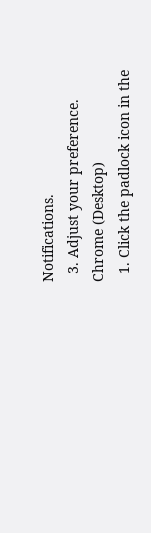Notifications.
  3. Adjust your preference.
Chrome (Desktop)
  1. Click the padlock icon in the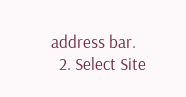address bar.
  2. Select Site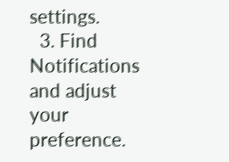settings.
  3. Find Notifications and adjust your preference.